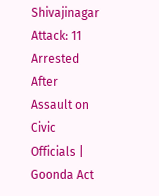Shivajinagar Attack: 11 Arrested After Assault on Civic Officials | Goonda Act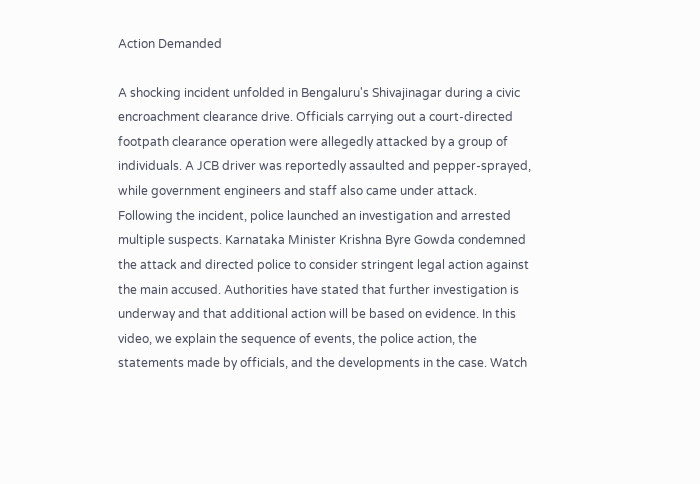Action Demanded

A shocking incident unfolded in Bengaluru's Shivajinagar during a civic encroachment clearance drive. Officials carrying out a court-directed footpath clearance operation were allegedly attacked by a group of individuals. A JCB driver was reportedly assaulted and pepper-sprayed, while government engineers and staff also came under attack. Following the incident, police launched an investigation and arrested multiple suspects. Karnataka Minister Krishna Byre Gowda condemned the attack and directed police to consider stringent legal action against the main accused. Authorities have stated that further investigation is underway and that additional action will be based on evidence. In this video, we explain the sequence of events, the police action, the statements made by officials, and the developments in the case. Watch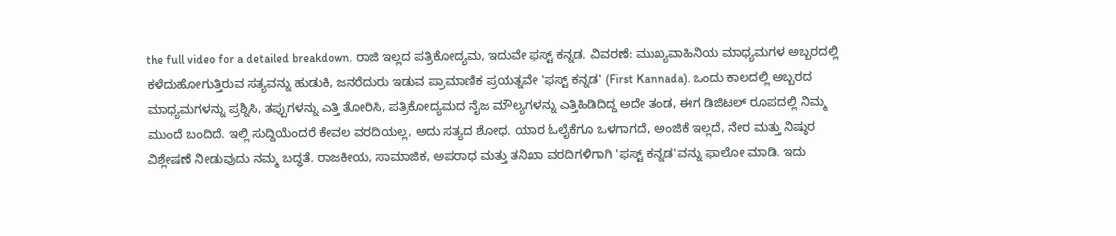the full video for a detailed breakdown. ರಾಜಿ ಇಲ್ಲದ ಪತ್ರಿಕೋದ್ಯಮ, ಇದುವೇ ಫಸ್ಟ್‌ ಕನ್ನಡ. ವಿವರಣೆ: ಮುಖ್ಯವಾಹಿನಿಯ ಮಾಧ್ಯಮಗಳ ಅಬ್ಬರದಲ್ಲಿ ಕಳೆದುಹೋಗುತ್ತಿರುವ ಸತ್ಯವನ್ನು ಹುಡುಕಿ, ಜನರೆದುರು ಇಡುವ ಪ್ರಾಮಾಣಿಕ ಪ್ರಯತ್ನವೇ 'ಫಸ್ಟ್‌ ಕನ್ನಡ' (First Kannada). ಒಂದು ಕಾಲದಲ್ಲಿ ಅಬ್ಬರದ ಮಾಧ್ಯಮಗಳನ್ನು ಪ್ರಶ್ನಿಸಿ, ತಪ್ಪುಗಳನ್ನು ಎತ್ತಿ ತೋರಿಸಿ, ಪತ್ರಿಕೋದ್ಯಮದ ನೈಜ ಮೌಲ್ಯಗಳನ್ನು ಎತ್ತಿಹಿಡಿದಿದ್ದ ಅದೇ ತಂಡ, ಈಗ ಡಿಜಿಟಲ್ ರೂಪದಲ್ಲಿ ನಿಮ್ಮ ಮುಂದೆ ಬಂದಿದೆ. ಇಲ್ಲಿ ಸುದ್ದಿಯೆಂದರೆ ಕೇವಲ ವರದಿಯಲ್ಲ, ಅದು ಸತ್ಯದ ಶೋಧ. ಯಾರ ಓಲೈಕೆಗೂ ಒಳಗಾಗದೆ, ಅಂಜಿಕೆ ಇಲ್ಲದೆ, ನೇರ ಮತ್ತು ನಿಷ್ಠುರ ವಿಶ್ಲೇಷಣೆ ನೀಡುವುದು ನಮ್ಮ ಬದ್ಧತೆ. ರಾಜಕೀಯ, ಸಾಮಾಜಿಕ, ಅಪರಾಧ ಮತ್ತು ತನಿಖಾ ವರದಿಗಳಿಗಾಗಿ 'ಫಸ್ಟ್‌ ಕನ್ನಡ'ವನ್ನು ಫಾಲೋ ಮಾಡಿ. ಇದು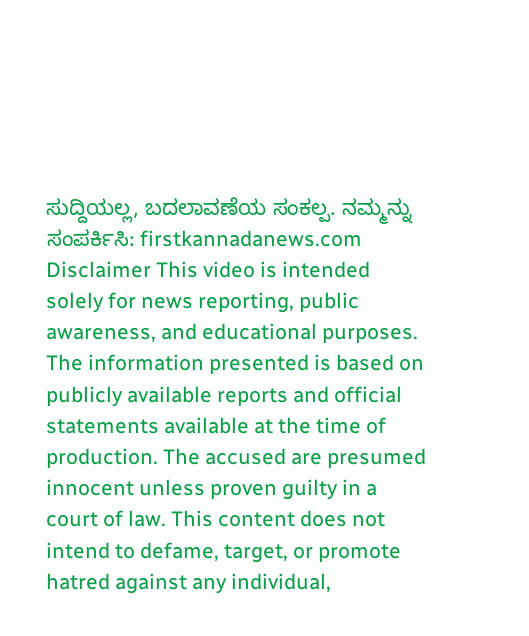ಸುದ್ದಿಯಲ್ಲ, ಬದಲಾವಣೆಯ ಸಂಕಲ್ಪ. ನಮ್ಮನ್ನು ಸಂಪರ್ಕಿಸಿ: firstkannadanews.com Disclaimer This video is intended solely for news reporting, public awareness, and educational purposes. The information presented is based on publicly available reports and official statements available at the time of production. The accused are presumed innocent unless proven guilty in a court of law. This content does not intend to defame, target, or promote hatred against any individual,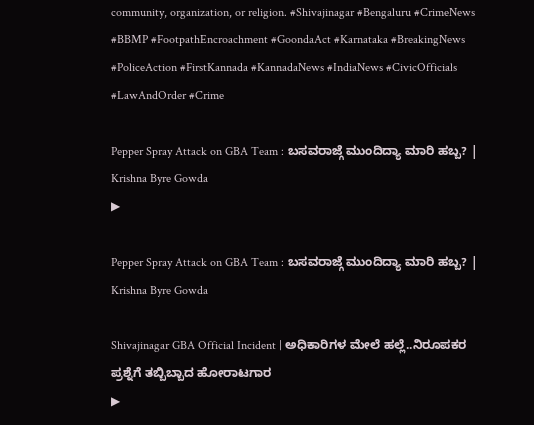community, organization, or religion. #Shivajinagar #Bengaluru #CrimeNews #BBMP #FootpathEncroachment #GoondaAct #Karnataka #BreakingNews #PoliceAction #FirstKannada #KannadaNews #IndiaNews #CivicOfficials #LawAndOrder #Crime

Pepper Spray Attack on GBA Team : ಬಸವರಾಜ್ಗೆ ಮುಂದಿದ್ಯಾ ಮಾರಿ ಹಬ್ಬ? | Krishna Byre Gowda
▶

Pepper Spray Attack on GBA Team : ಬಸವರಾಜ್ಗೆ ಮುಂದಿದ್ಯಾ ಮಾರಿ ಹಬ್ಬ? | Krishna Byre Gowda

Shivajinagar GBA Official Incident | ಅಧಿಕಾರಿಗಳ ಮೇಲೆ ಹಲ್ಲೆ..ನಿರೂಪಕರ ಪ್ರಶ್ನೆಗೆ ತಬ್ಬಿಬ್ಬಾದ ಹೋರಾಟಗಾರ
▶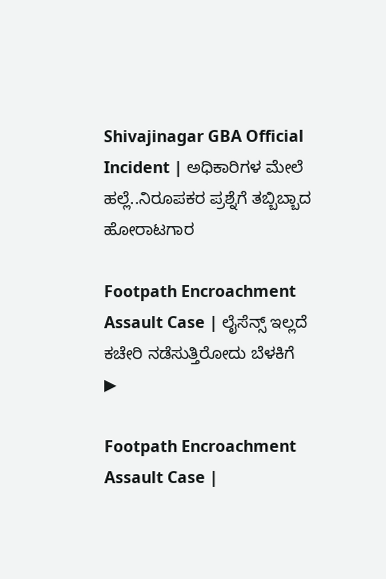Shivajinagar GBA Official Incident | ಅಧಿಕಾರಿಗಳ ಮೇಲೆ ಹಲ್ಲೆ..ನಿರೂಪಕರ ಪ್ರಶ್ನೆಗೆ ತಬ್ಬಿಬ್ಬಾದ ಹೋರಾಟಗಾರ

Footpath Encroachment Assault Case | ಲೈಸೆನ್ಸ್ ಇಲ್ಲದೆ ಕಚೇರಿ ನಡೆಸುತ್ತಿರೋದು ಬೆಳಕಿಗೆ
▶

Footpath Encroachment Assault Case |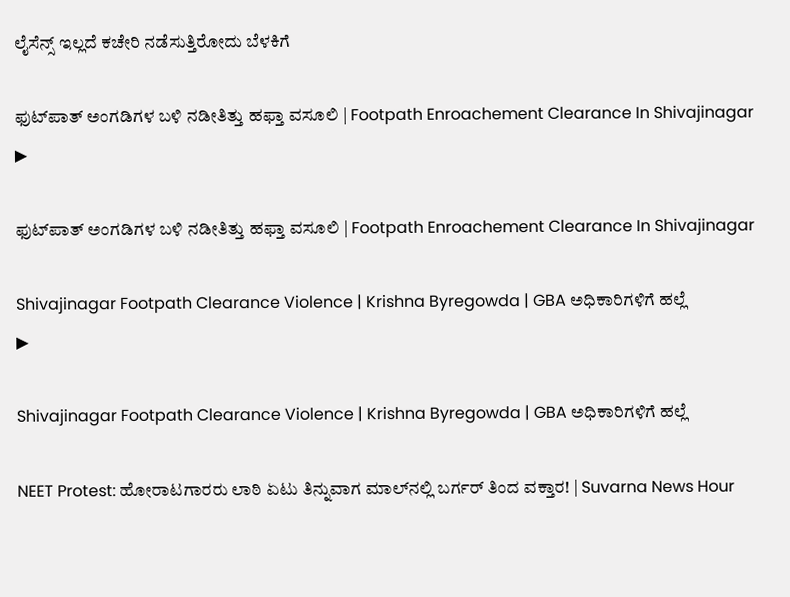ಲೈಸೆನ್ಸ್ ಇಲ್ಲದೆ ಕಚೇರಿ ನಡೆಸುತ್ತಿರೋದು ಬೆಳಕಿಗೆ

ಫುಟ್‌ಪಾತ್‌ ಅಂಗಡಿಗಳ ಬಳಿ ನಡೀತಿತ್ತು ಹಫ್ತಾ ವಸೂಲಿ | Footpath Enroachement Clearance In Shivajinagar
▶

ಫುಟ್‌ಪಾತ್‌ ಅಂಗಡಿಗಳ ಬಳಿ ನಡೀತಿತ್ತು ಹಫ್ತಾ ವಸೂಲಿ | Footpath Enroachement Clearance In Shivajinagar

Shivajinagar Footpath Clearance Violence | Krishna Byregowda | GBA ಅಧಿಕಾರಿಗಳಿಗೆ ಹಲ್ಲೆ
▶

Shivajinagar Footpath Clearance Violence | Krishna Byregowda | GBA ಅಧಿಕಾರಿಗಳಿಗೆ ಹಲ್ಲೆ

NEET Protest: ಹೋರಾಟಗಾರರು ಲಾಠಿ ಏಟು ತಿನ್ನುವಾಗ ಮಾಲ್‌ನಲ್ಲಿ ಬರ್ಗರ್ ತಿಂದ ವಕ್ತಾರ! | Suvarna News Hour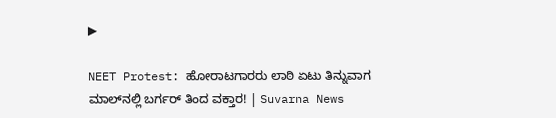▶

NEET Protest: ಹೋರಾಟಗಾರರು ಲಾಠಿ ಏಟು ತಿನ್ನುವಾಗ ಮಾಲ್‌ನಲ್ಲಿ ಬರ್ಗರ್ ತಿಂದ ವಕ್ತಾರ! | Suvarna News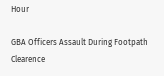Hour

GBA Officers Assault During Footpath Clearence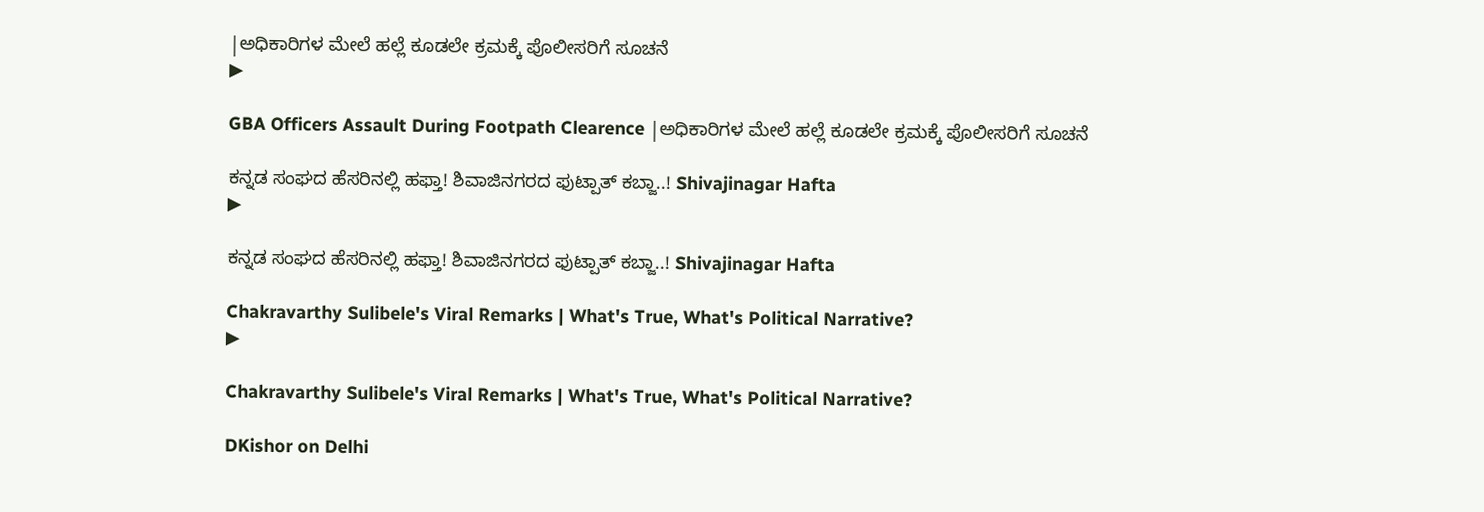|ಅಧಿಕಾರಿಗಳ ಮೇಲೆ ಹಲ್ಲೆ ಕೂಡಲೇ ಕ್ರಮಕ್ಕೆ ಪೊಲೀಸರಿಗೆ ಸೂಚನೆ
▶

GBA Officers Assault During Footpath Clearence |ಅಧಿಕಾರಿಗಳ ಮೇಲೆ ಹಲ್ಲೆ ಕೂಡಲೇ ಕ್ರಮಕ್ಕೆ ಪೊಲೀಸರಿಗೆ ಸೂಚನೆ

ಕನ್ನಡ ಸಂಘದ ಹೆಸರಿನಲ್ಲಿ ಹಫ್ತಾ! ಶಿವಾಜಿನಗರದ ಫುಟ್ಪಾತ್‌ ಕಬ್ಜಾ..! Shivajinagar Hafta
▶

ಕನ್ನಡ ಸಂಘದ ಹೆಸರಿನಲ್ಲಿ ಹಫ್ತಾ! ಶಿವಾಜಿನಗರದ ಫುಟ್ಪಾತ್‌ ಕಬ್ಜಾ..! Shivajinagar Hafta

Chakravarthy Sulibele's Viral Remarks | What's True, What's Political Narrative?
▶

Chakravarthy Sulibele's Viral Remarks | What's True, What's Political Narrative?

DKishor on Delhi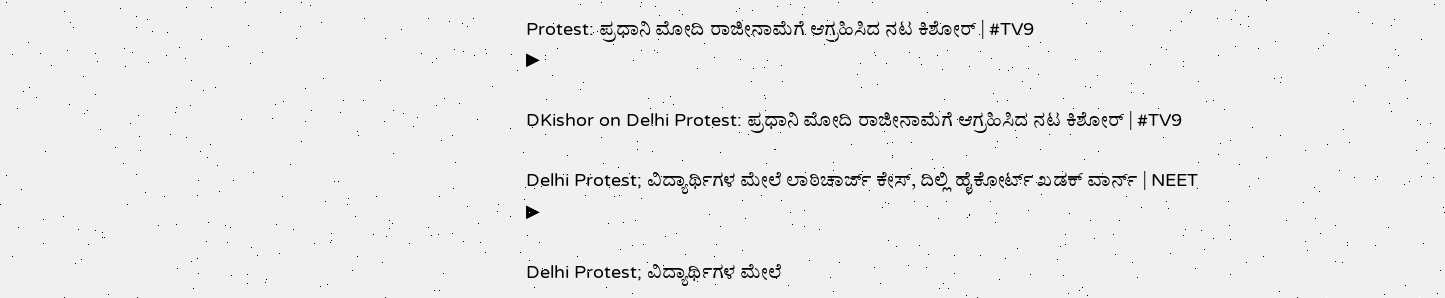Protest: ಪ್ರಧಾನಿ ಮೋದಿ ರಾಜೀನಾಮೆಗೆ ಆಗ್ರಹಿಸಿದ ನಟ ಕಿಶೋರ್ | #TV9
▶

DKishor on Delhi Protest: ಪ್ರಧಾನಿ ಮೋದಿ ರಾಜೀನಾಮೆಗೆ ಆಗ್ರಹಿಸಿದ ನಟ ಕಿಶೋರ್ | #TV9

Delhi Protest; ವಿದ್ಯಾರ್ಥಿಗಳ ಮೇಲೆ ಲಾಠಿಚಾರ್ಜ್ ಕೇಸ್‌, ದಿಲ್ಲಿ ಹೈಕೋರ್ಟ್‌ ಖಡಕ್‌ ವಾರ್ನ್ | NEET
▶

Delhi Protest; ವಿದ್ಯಾರ್ಥಿಗಳ ಮೇಲೆ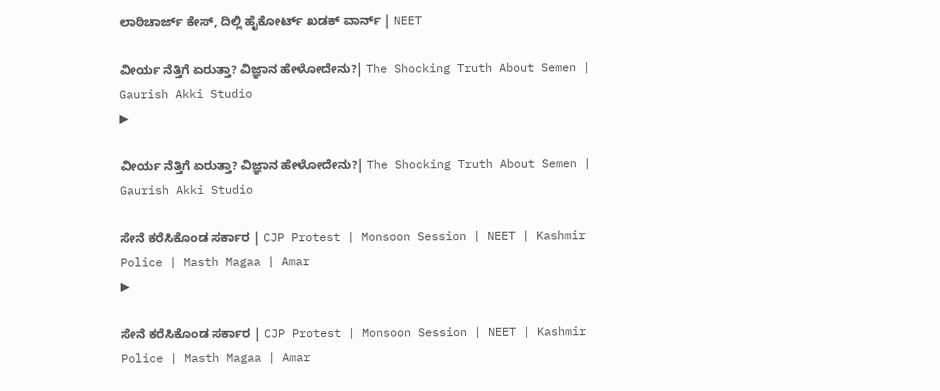ಲಾಠಿಚಾರ್ಜ್ ಕೇಸ್‌, ದಿಲ್ಲಿ ಹೈಕೋರ್ಟ್‌ ಖಡಕ್‌ ವಾರ್ನ್ | NEET

ವೀರ್ಯ ನೆತ್ತಿಗೆ ಏರುತ್ತಾ? ವಿಜ್ಞಾನ ಹೇಳೋದೇನು?| The Shocking Truth About Semen | Gaurish Akki Studio
▶

ವೀರ್ಯ ನೆತ್ತಿಗೆ ಏರುತ್ತಾ? ವಿಜ್ಞಾನ ಹೇಳೋದೇನು?| The Shocking Truth About Semen | Gaurish Akki Studio

ಸೇನೆ ಕರೆಸಿಕೊಂಡ ಸರ್ಕಾರ | CJP Protest | Monsoon Session | NEET | Kashmir Police | Masth Magaa | Amar
▶

ಸೇನೆ ಕರೆಸಿಕೊಂಡ ಸರ್ಕಾರ | CJP Protest | Monsoon Session | NEET | Kashmir Police | Masth Magaa | Amar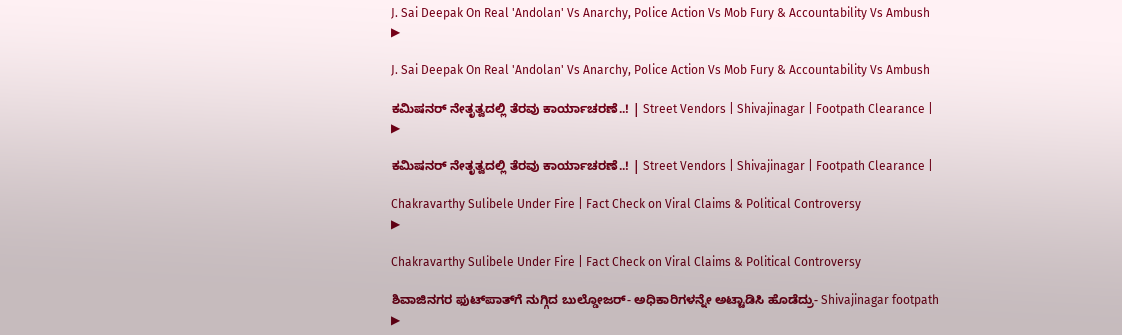J. Sai Deepak On Real 'Andolan' Vs Anarchy, Police Action Vs Mob Fury & Accountability Vs Ambush
▶

J. Sai Deepak On Real 'Andolan' Vs Anarchy, Police Action Vs Mob Fury & Accountability Vs Ambush

ಕಮಿಷನರ್‌ ನೇತೃತ್ವದಲ್ಲಿ ತೆರವು ಕಾರ್ಯಾಚರಣೆ..! | Street Vendors | Shivajinagar | Footpath Clearance |
▶

ಕಮಿಷನರ್‌ ನೇತೃತ್ವದಲ್ಲಿ ತೆರವು ಕಾರ್ಯಾಚರಣೆ..! | Street Vendors | Shivajinagar | Footpath Clearance |

Chakravarthy Sulibele Under Fire | Fact Check on Viral Claims & Political Controversy
▶

Chakravarthy Sulibele Under Fire | Fact Check on Viral Claims & Political Controversy

ಶಿವಾಜಿನಗರ ಫುಟ್‌ಪಾತ್‌ಗೆ ನುಗ್ಗಿದ ಬುಲ್ಡೋಜರ್- ಅಧಿಕಾರಿಗಳನ್ನೇ ಅಟ್ಟಾಡಿಸಿ ಹೊಡೆದ್ರು- Shivajinagar footpath
▶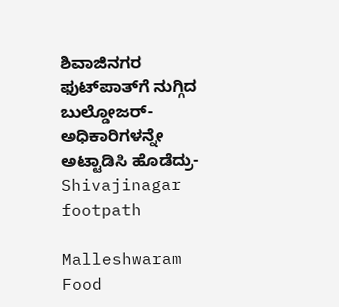ಶಿವಾಜಿನಗರ ಫುಟ್‌ಪಾತ್‌ಗೆ ನುಗ್ಗಿದ ಬುಲ್ಡೋಜರ್- ಅಧಿಕಾರಿಗಳನ್ನೇ ಅಟ್ಟಾಡಿಸಿ ಹೊಡೆದ್ರು- Shivajinagar footpath

Malleshwaram Food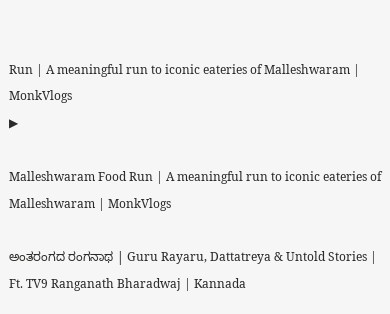Run | A meaningful run to iconic eateries of Malleshwaram | MonkVlogs
▶

Malleshwaram Food Run | A meaningful run to iconic eateries of Malleshwaram | MonkVlogs

ಅಂತರಂಗದ ರಂಗನಾಥ | Guru Rayaru, Dattatreya & Untold Stories | Ft. TV9 Ranganath Bharadwaj | Kannada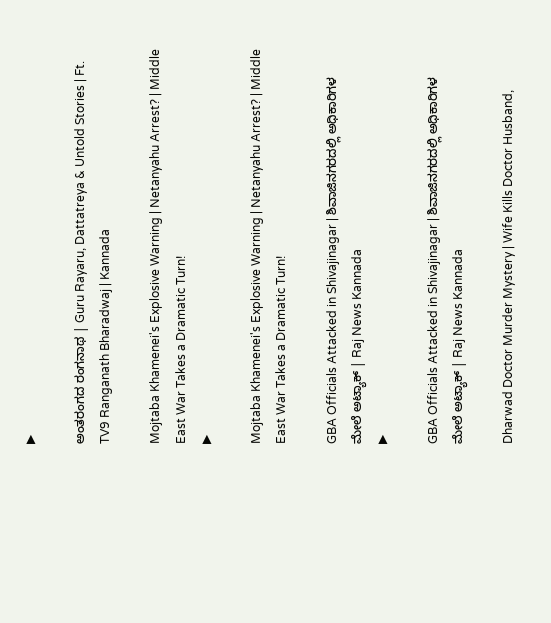▶

ಅಂತರಂಗದ ರಂಗನಾಥ | Guru Rayaru, Dattatreya & Untold Stories | Ft. TV9 Ranganath Bharadwaj | Kannada

Mojtaba Khamenei's Explosive Warning | Netanyahu Arrest? | Middle East War Takes a Dramatic Turn!
▶

Mojtaba Khamenei's Explosive Warning | Netanyahu Arrest? | Middle East War Takes a Dramatic Turn!

GBA Officials Attacked in Shivajinagar | ಶಿವಾಜಿನಗರದಲ್ಲಿ ಅಧಿಕಾರಿಗಳ ಮೇಲೆ ಅಟ್ಯಾಕ್ | Raj News Kannada
▶

GBA Officials Attacked in Shivajinagar | ಶಿವಾಜಿನಗರದಲ್ಲಿ ಅಧಿಕಾರಿಗಳ ಮೇಲೆ ಅಟ್ಯಾಕ್ | Raj News Kannada

Dharwad Doctor Murder Mystery | Wife Kills Doctor Husband,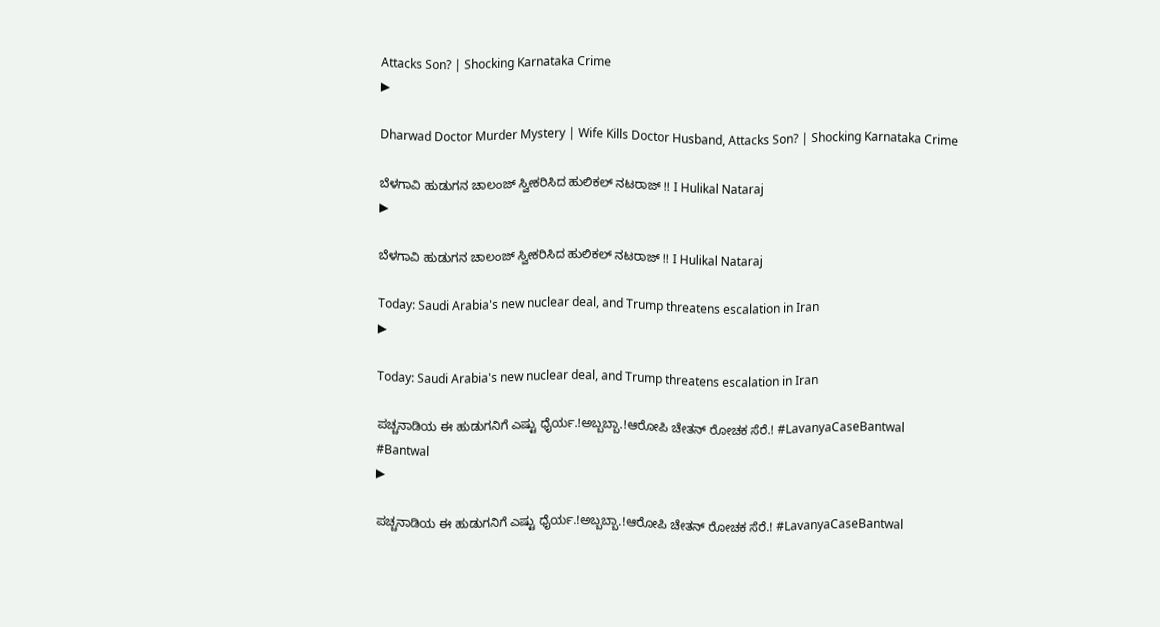Attacks Son? | Shocking Karnataka Crime
▶

Dharwad Doctor Murder Mystery | Wife Kills Doctor Husband, Attacks Son? | Shocking Karnataka Crime

ಬೆಳಗಾವಿ ಹುಡುಗನ ಚಾಲಂಜ್ ಸ್ವೀಕರಿಸಿದ ಹುಲಿಕಲ್ ನಟರಾಜ್ !! I Hulikal Nataraj
▶

ಬೆಳಗಾವಿ ಹುಡುಗನ ಚಾಲಂಜ್ ಸ್ವೀಕರಿಸಿದ ಹುಲಿಕಲ್ ನಟರಾಜ್ !! I Hulikal Nataraj

Today: Saudi Arabia's new nuclear deal, and Trump threatens escalation in Iran
▶

Today: Saudi Arabia's new nuclear deal, and Trump threatens escalation in Iran

ಪಚ್ಚನಾಡಿಯ ಈ ಹುಡುಗನಿಗೆ ಎಷ್ಟು ಧೈರ್ಯ.!ಅಬ್ಬಬ್ಬಾ.!ಆರೋಪಿ ಚೇತನ್‌ ರೋಚಕ ಸೆರೆ.! #LavanyaCaseBantwal #Bantwal
▶

ಪಚ್ಚನಾಡಿಯ ಈ ಹುಡುಗನಿಗೆ ಎಷ್ಟು ಧೈರ್ಯ.!ಅಬ್ಬಬ್ಬಾ.!ಆರೋಪಿ ಚೇತನ್‌ ರೋಚಕ ಸೆರೆ.! #LavanyaCaseBantwal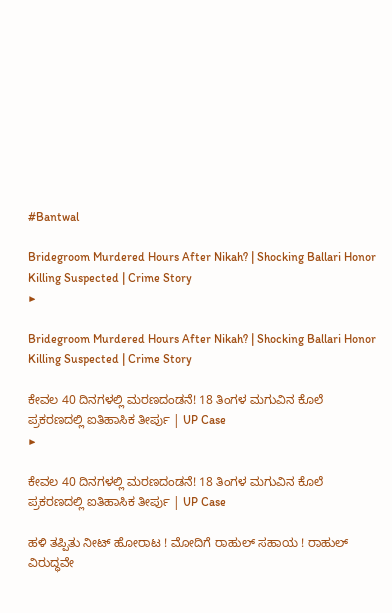#Bantwal

Bridegroom Murdered Hours After Nikah? | Shocking Ballari Honor Killing Suspected | Crime Story
▶

Bridegroom Murdered Hours After Nikah? | Shocking Ballari Honor Killing Suspected | Crime Story

ಕೇವಲ 40 ದಿನಗಳಲ್ಲಿ ಮರಣದಂಡನೆ! 18 ತಿಂಗಳ ಮಗುವಿನ ಕೊಲೆ ಪ್ರಕರಣದಲ್ಲಿ ಐತಿಹಾಸಿಕ ತೀರ್ಪು | UP Case
▶

ಕೇವಲ 40 ದಿನಗಳಲ್ಲಿ ಮರಣದಂಡನೆ! 18 ತಿಂಗಳ ಮಗುವಿನ ಕೊಲೆ ಪ್ರಕರಣದಲ್ಲಿ ಐತಿಹಾಸಿಕ ತೀರ್ಪು | UP Case

ಹಳಿ ತಪ್ಪಿತು ನೀಟ್ ಹೋರಾಟ ! ಮೋದಿಗೆ ರಾಹುಲ್ ಸಹಾಯ ! ರಾಹುಲ್ ವಿರುದ್ಧವೇ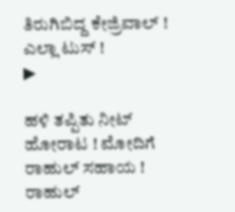ತಿರುಗಿಬಿದ್ದ ಕೇಜ್ರಿವಾಲ್ ! ಎಲ್ಲಾ ಟುಸ್ !
▶

ಹಳಿ ತಪ್ಪಿತು ನೀಟ್ ಹೋರಾಟ ! ಮೋದಿಗೆ ರಾಹುಲ್ ಸಹಾಯ ! ರಾಹುಲ್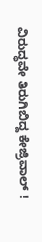ವಿರುದ್ಧವೇ ತಿರುಗಿಬಿದ್ದ ಕೇಜ್ರಿವಾಲ್ !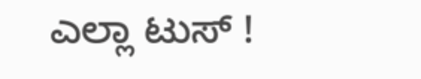ಎಲ್ಲಾ ಟುಸ್ !